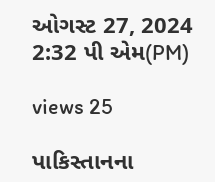ઓગસ્ટ 27, 2024 2:32 પી એમ(PM)

views 25

પાકિસ્તાનના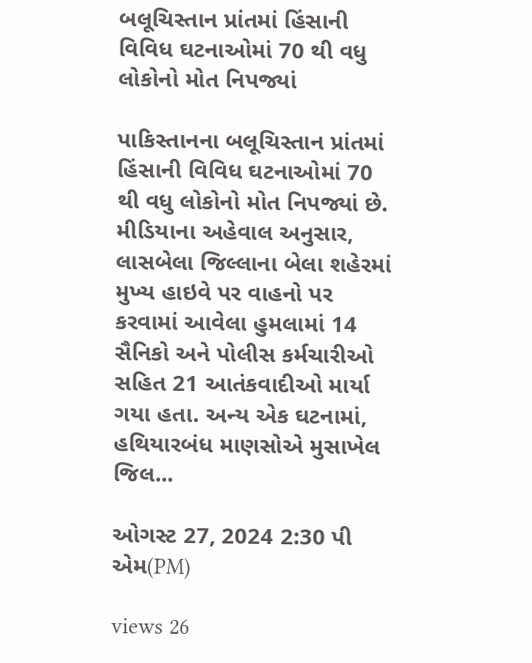બલૂચિસ્તાન પ્રાંતમાં હિંસાની વિવિધ ઘટનાઓમાં 70 થી વધુ લોકોનો મોત નિપજ્યાં

પાકિસ્તાનના બલૂચિસ્તાન પ્રાંતમાં હિંસાની વિવિધ ઘટનાઓમાં 70 થી વધુ લોકોનો મોત નિપજ્યાં છે. મીડિયાના અહેવાલ અનુસાર, લાસબેલા જિલ્લાના બેલા શહેરમાં મુખ્ય હાઇવે પર વાહનો પર કરવામાં આવેલા હુમલામાં 14 સૈનિકો અને પોલીસ કર્મચારીઓ સહિત 21 આતંકવાદીઓ માર્યા ગયા હતા. અન્ય એક ઘટનામાં, હથિયારબંધ માણસોએ મુસાખેલ જિલ...

ઓગસ્ટ 27, 2024 2:30 પી એમ(PM)

views 26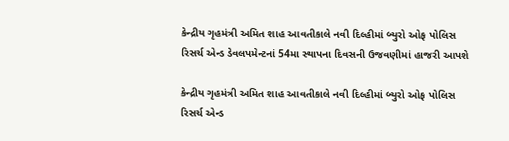કેન્દ્રીય ગૃહમંત્રી અમિત શાહ આવતીકાલે નવી દિલ્હીમાં બ્યુરો ઓફ પોલિસ રિસર્ચ એન્ડ ડેવલપમેન્ટનાં 54મા સ્થાપના દિવસની ઉજવણીમાં હાજરી આપશે

કેન્દ્રીય ગૃહમંત્રી અમિત શાહ આવતીકાલે નવી દિલ્હીમાં બ્યુરો ઓફ પોલિસ રિસર્ચ એન્ડ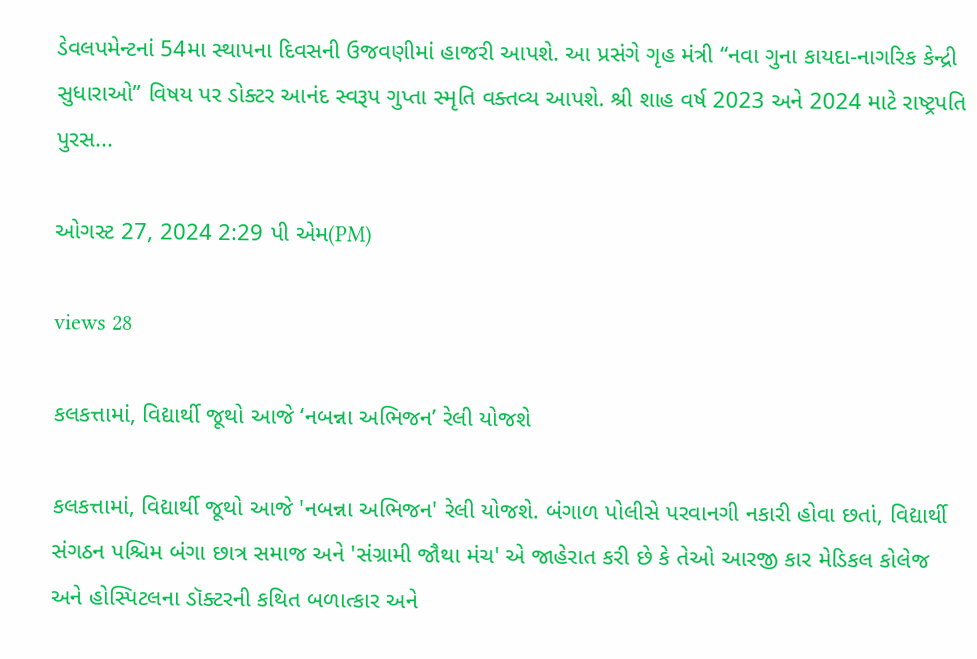ડેવલપમેન્ટનાં 54મા સ્થાપના દિવસની ઉજવણીમાં હાજરી આપશે. આ પ્રસંગે ગૃહ મંત્રી “નવા ગુના કાયદા-નાગરિક કેન્દ્રી સુધારાઓ” વિષય પર ડોક્ટર આનંદ સ્વરૂપ ગુપ્તા સ્મૃતિ વક્તવ્ય આપશે. શ્રી શાહ વર્ષ 2023 અને 2024 માટે રાષ્ટ્રપતિ પુરસ...

ઓગસ્ટ 27, 2024 2:29 પી એમ(PM)

views 28

કલકત્તામાં, વિદ્યાર્થી જૂથો આજે ‘નબન્ના અભિજન’ રેલી યોજશે

કલકત્તામાં, વિદ્યાર્થી જૂથો આજે 'નબન્ના અભિજન' રેલી યોજશે. બંગાળ પોલીસે પરવાનગી નકારી હોવા છતાં, વિદ્યાર્થી સંગઠન પશ્ચિમ બંગા છાત્ર સમાજ અને 'સંગ્રામી જૌથા મંચ' એ જાહેરાત કરી છે કે તેઓ આરજી કાર મેડિકલ કોલેજ અને હોસ્પિટલના ડૉક્ટરની કથિત બળાત્કાર અને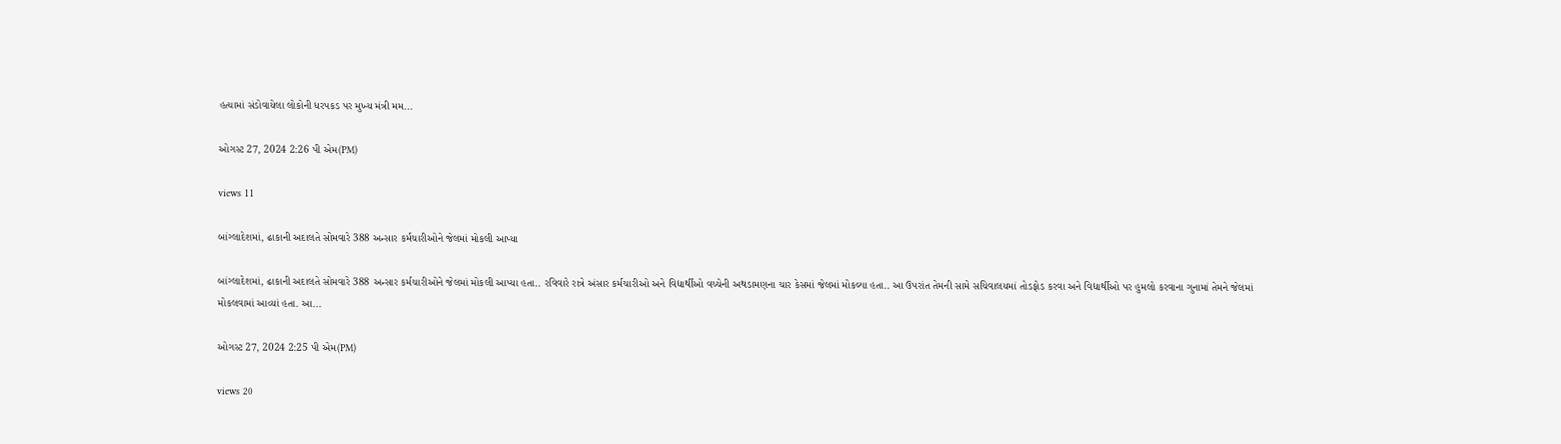હત્યામાં સંડોવાયેલા લોકોની ધરપકડ પર મુખ્ય મંત્રી મમ...

ઓગસ્ટ 27, 2024 2:26 પી એમ(PM)

views 11

બાંગ્લાદેશમાં, ઢાકાની અદાલતે સોમવારે 388 અન્સાર કર્મચારીઓને જેલમાં મોકલી આપ્યા

બાંગ્લાદેશમાં, ઢાકાની અદાલતે સોમવારે 388 અન્સાર કર્મચારીઓને જેલમાં મોકલી આપ્યા હતા.. રવિવારે રાત્રે અંસાર કર્મચારીઓ અને વિદ્યાર્થીઓ વચ્ચેની અથડામણના ચાર કેસમાં જેલમાં મોકલ્યા હતા.. આ ઉપરાંત તેમની સામે સચિવાલયમાં તોડફોડ કરવા અને વિદ્યાર્થીઓ પર હુમલો કરવાના ગુનામાં તેમને જેલમાં મોકલવામાં આવ્યાં હતા. આ...

ઓગસ્ટ 27, 2024 2:25 પી એમ(PM)

views 20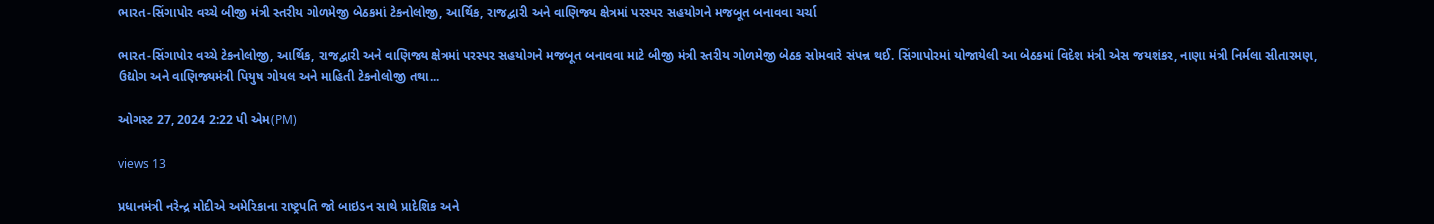ભારત-સિંગાપોર વચ્ચે બીજી મંત્રી સ્તરીય ગોળમેજી બેઠકમાં ટેકનોલોજી, આર્થિક, રાજદ્વારી અને વાણિજ્ય ક્ષેત્રમાં પરસ્પર સહયોગને મજબૂત બનાવવા ચર્ચા

ભારત-સિંગાપોર વચ્ચે ટેકનોલોજી, આર્થિક, રાજદ્વારી અને વાણિજ્ય ક્ષેત્રમાં પરસ્પર સહયોગને મજબૂત બનાવવા માટે બીજી મંત્રી સ્તરીય ગોળમેજી બેઠક સોમવારે સંપન્ન થઈ. સિંગાપોરમાં યોજાયેલી આ બેઠકમાં વિદેશ મંત્રી એસ જયશંકર, નાણા મંત્રી નિર્મલા સીતારમણ, ઉદ્યોગ અને વાણિજ્યમંત્રી પિયુષ ગોયલ અને માહિતી ટેકનોલોજી તથા...

ઓગસ્ટ 27, 2024 2:22 પી એમ(PM)

views 13

પ્રધાનમંત્રી નરેન્દ્ર મોદીએ અમેરિકાના રાષ્ટ્રપતિ જો બાઇડન સાથે પ્રાદેશિક અને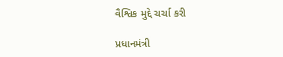વૈશ્વિક મુદ્દે ચર્ચા કરી

પ્રધાનમંત્રી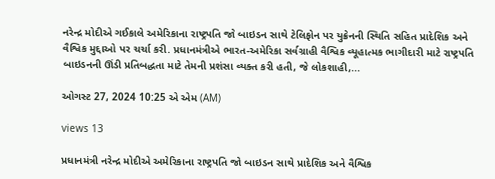નરેન્દ્ર મોદીએ ગઈકાલે અમેરિકાના રાષ્ટ્રપતિ જો બાઇડન સાથે ટેલિફોન પર યુક્રેનની સ્થિતિ સહિત પ્રાદેશિક અને વૈશ્વિક મુદ્દાઓ પર ચર્ચા કરી. પ્રધાનમંત્રીએ ભારત-અમેરિકા સર્વગ્રાહી વૈશ્વિક વ્યૂહાત્મક ભાગીદારી માટે રાષ્ટ્રપતિ બાઇડનની ઊંડી પ્રતિબદ્ધતા માટે તેમની પ્રશંસા વ્યક્ત કરી હતી, જે લોકશાહી,...

ઓગસ્ટ 27, 2024 10:25 એ એમ (AM)

views 13

પ્રધાનમંત્રી નરેન્દ્ર મોદીએ અમેરિકાના રાષ્ટ્રપતિ જો બાઇડન સાથે પ્રાદેશિક અને વૈશ્વિક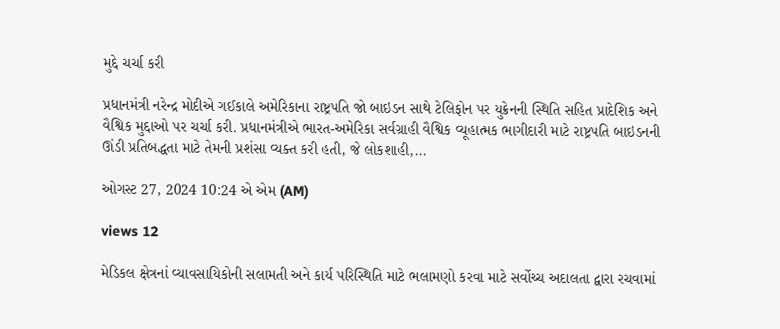મુદ્દે ચર્ચા કરી

પ્રધાનમંત્રી નરેન્દ્ર મોદીએ ગઈકાલે અમેરિકાના રાષ્ટ્રપતિ જો બાઇડન સાથે ટેલિફોન પર યુક્રેનની સ્થિતિ સહિત પ્રાદેશિક અને વૈશ્વિક મુદ્દાઓ પર ચર્ચા કરી. પ્રધાનમંત્રીએ ભારત-અમેરિકા સર્વગ્રાહી વૈશ્વિક વ્યૂહાત્મક ભાગીદારી માટે રાષ્ટ્રપતિ બાઇડનની ઊંડી પ્રતિબદ્ધતા માટે તેમની પ્રશંસા વ્યક્ત કરી હતી, જે લોકશાહી,...

ઓગસ્ટ 27, 2024 10:24 એ એમ (AM)

views 12

મેડિકલ ક્ષેત્રનાં વ્યાવસાયિકોની સલામતી અને કાર્ય પરિસ્થિતિ માટે ભલામણો કરવા માટે સર્વોચ્ચ અદાલતા દ્વારા રચવામાં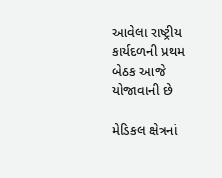આવેલા રાષ્ટ્રીય કાર્યદળની પ્રથમ બેઠક આજે યોજાવાની છે

મેડિકલ ક્ષેત્રનાં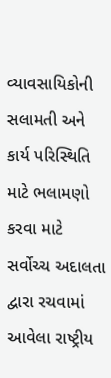વ્યાવસાયિકોની સલામતી અને કાર્ય પરિસ્થિતિ માટે ભલામણો કરવા માટે સર્વોચ્ચ અદાલતા દ્વારા રચવામાં આવેલા રાષ્ટ્રીય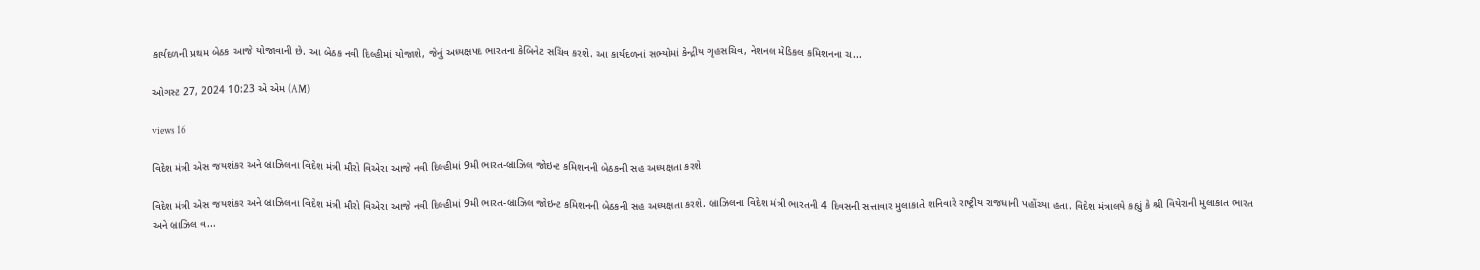કાર્યદળની પ્રથમ બેઠક આજે યોજાવાની છે. આ બેઠક નવી દિલ્હીમાં યોજાશે, જેનું અધ્યક્ષપદ ભારતના કેબિનેટ સચિવ કરશે. આ કાર્યદળનાં સભ્યોમાં કેન્દ્રીય ગૃહસચિવ, નેશનલ મેડિકલ કમિશનના ચ...

ઓગસ્ટ 27, 2024 10:23 એ એમ (AM)

views 16

વિદેશ મંત્રી એસ જયશંકર અને બ્રાઝિલના વિદેશ મંત્રી મૌરો વિએરા આજે નવી દિલ્હીમાં 9મી ભારત-બ્રાઝિલ જોઇન્ટ કમિશનની બેઠકની સહ અધ્યક્ષતા કરશે

વિદેશ મંત્રી એસ જયશંકર અને બ્રાઝિલના વિદેશ મંત્રી મૌરો વિએરા આજે નવી દિલ્હીમાં 9મી ભારત-બ્રાઝિલ જોઇન્ટ કમિશનની બેઠકની સહ અધ્યક્ષતા કરશે. બ્રાઝિલના વિદેશ મંત્રી ભારતની 4 દિવસની સત્તાવાર મુલાકાતે શનિવારે રાષ્ટ્રીય રાજધાની પહોંચ્યા હતા. વિદેશ મંત્રાલયે કહ્યું કે શ્રી વિયેરાની મુલાકાત ભારત અને બ્રાઝિલ વ...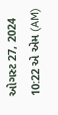ઓગસ્ટ 27, 2024 10:22 એ એમ (AM)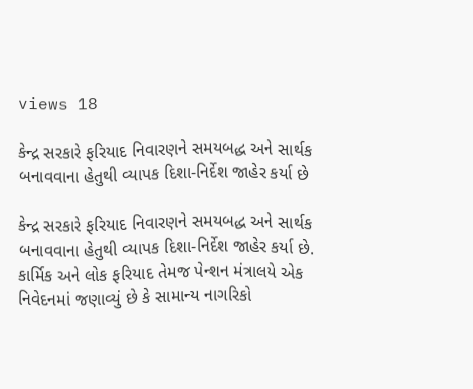views 18

કેન્દ્ર સરકારે ફરિયાદ નિવારણને સમયબદ્ધ અને સાર્થક બનાવવાના હેતુથી વ્યાપક દિશા-નિર્દેશ જાહેર કર્યા છે

કેન્દ્ર સરકારે ફરિયાદ નિવારણને સમયબદ્ધ અને સાર્થક બનાવવાના હેતુથી વ્યાપક દિશા-નિર્દેશ જાહેર કર્યા છે. કાર્મિક અને લોક ફરિયાદ તેમજ પેન્શન મંત્રાલયે એક નિવેદનમાં જણાવ્યું છે કે સામાન્ય નાગરિકો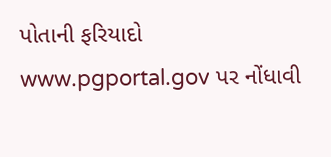પોતાની ફરિયાદો www.pgportal.gov પર નોંધાવી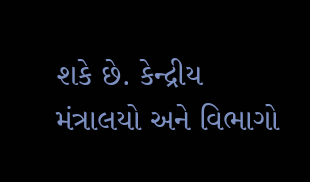શકે છે. કેન્દ્રીય મંત્રાલયો અને વિભાગો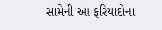સામેની આ ફરિયાદોના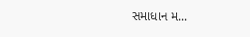સમાધાન મ...